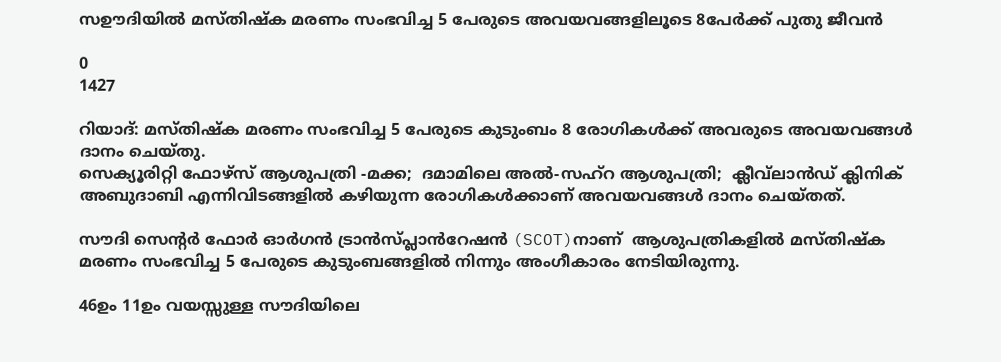സഊദിയിൽ മസ്തിഷ്ക മരണം സംഭവിച്ച 5 പേരുടെ അവയവങ്ങളിലൂടെ 8പേർക്ക് പുതു ജീവൻ

0
1427

റിയാദ്: മസ്തിഷ്ക മരണം സംഭവിച്ച 5 പേരുടെ കുടുംബം 8 രോഗികൾക്ക് അവരുടെ അവയവങ്ങൾ ദാനം ചെയ്തു.
സെക്യൂരിറ്റി ഫോഴ്സ് ആശുപത്രി -മക്ക;  ദമാമിലെ അൽ-സഹ്‌റ ആശുപത്രി;  ക്ലീവ്‌ലാൻഡ് ക്ലിനിക് അബുദാബി എന്നിവിടങ്ങളിൽ കഴിയുന്ന രോഗികൾക്കാണ് അവയവങ്ങൾ ദാനം ചെയ്തത്.

സൗദി സെന്റർ ഫോർ ഓർഗൻ ട്രാൻസ്പ്ലാൻറേഷൻ (SCOT)നാണ്  ആശുപത്രികളിൽ മസ്തിഷ്ക മരണം സംഭവിച്ച 5 പേരുടെ കുടുംബങ്ങളിൽ നിന്നും അംഗീകാരം നേടിയിരുന്നു.

46ഉം 11ഉം വയസ്സുള്ള സൗദിയിലെ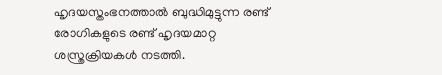ഹൃദയസ്തംഭനത്താൽ ബുദ്ധിമുട്ടുന്ന രണ്ട് രോഗികളുടെ രണ്ട് ഹൃദയമാറ്റ ശസ്ത്രക്രിയകൾ നടത്തി.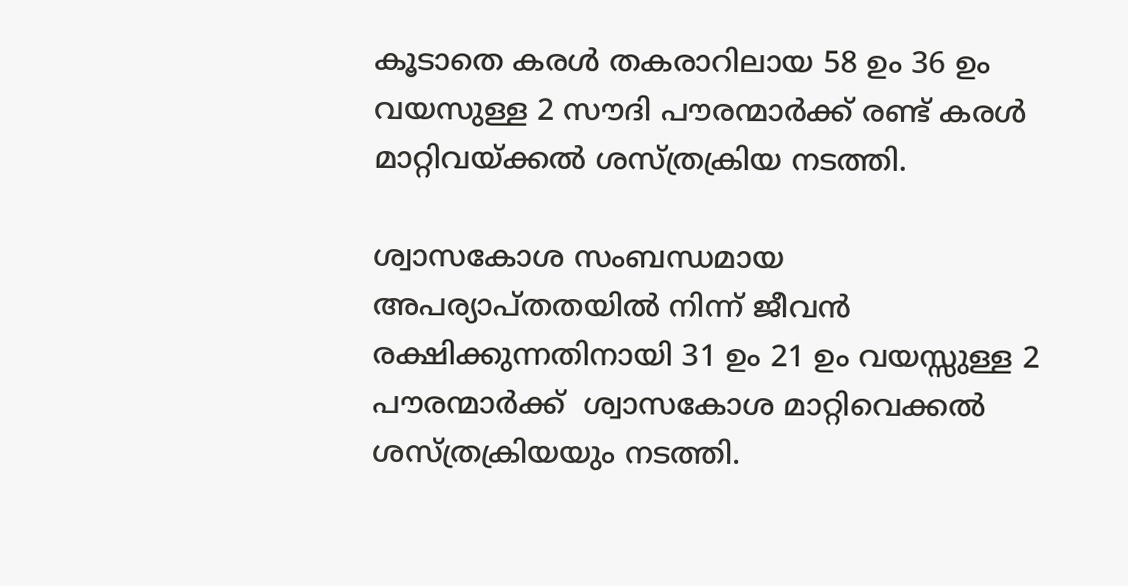കൂടാതെ കരൾ തകരാറിലായ 58 ഉം 36 ഉം വയസുള്ള 2 സൗദി പൗരന്മാർക്ക് രണ്ട് കരൾ മാറ്റിവയ്ക്കൽ ശസ്ത്രക്രിയ നടത്തി.

ശ്വാസകോശ സംബന്ധമായ അപര്യാപ്തതയിൽ നിന്ന് ജീവൻ രക്ഷിക്കുന്നതിനായി 31 ഉം 21 ഉം വയസ്സുള്ള 2 പൗരന്മാർക്ക്  ശ്വാസകോശ മാറ്റിവെക്കൽ ശസ്ത്രക്രിയയും നടത്തി.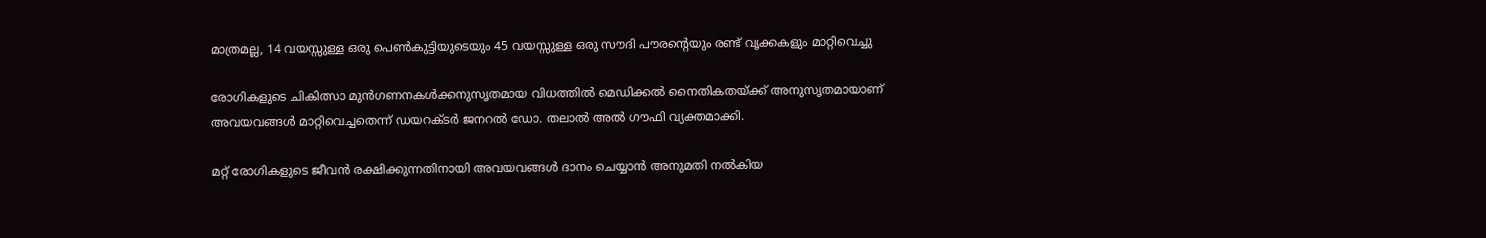മാത്രമല്ല, 14 വയസ്സുള്ള ഒരു പെൺകുട്ടിയുടെയും 45 വയസ്സുള്ള ഒരു സൗദി പൗരന്റെയും രണ്ട് വൃക്കകളും മാറ്റിവെച്ചു

രോഗികളുടെ ചികിത്സാ മുൻഗണനകൾക്കനുസൃതമായ വിധത്തിൽ മെഡിക്കൽ നൈതികതയ്ക്ക് അനുസൃതമായാണ് അവയവങ്ങൾ മാറ്റിവെച്ചതെന്ന് ഡയറക്ടർ ജനറൽ ഡോ. തലാൽ അൽ ഗൗഫി വ്യക്തമാക്കി.

മറ്റ് രോഗികളുടെ ജീവൻ രക്ഷിക്കുന്നതിനായി അവയവങ്ങൾ ദാനം ചെയ്യാൻ അനുമതി നൽകിയ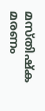മസ്തിഷ്ക മരണം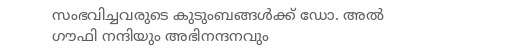സംഭവിച്ചവരുടെ കുടുംബങ്ങൾക്ക് ഡോ. അൽ ഗൗഫി നന്ദിയും അഭിനന്ദനവും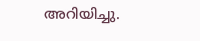അറിയിച്ചു.